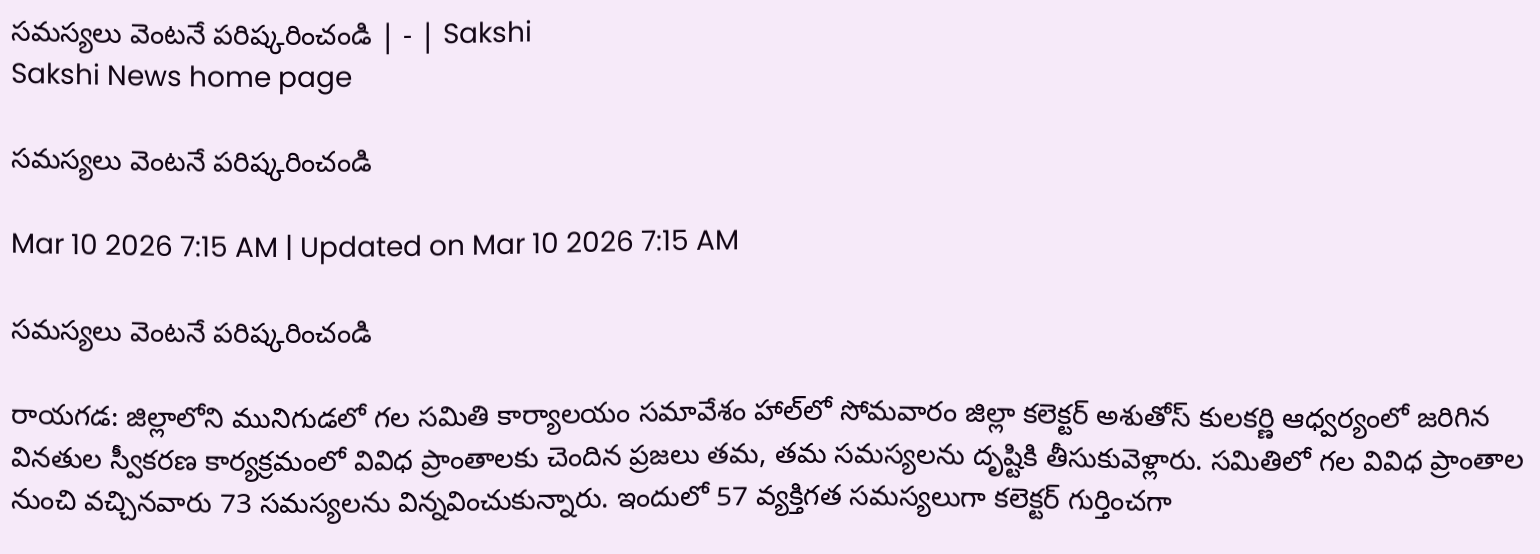సమస్యలు వెంటనే పరిష్కరించండి | - | Sakshi
Sakshi News home page

సమస్యలు వెంటనే పరిష్కరించండి

Mar 10 2026 7:15 AM | Updated on Mar 10 2026 7:15 AM

సమస్యలు వెంటనే పరిష్కరించండి

రాయగడ: జిల్లాలోని మునిగుడలో గల సమితి కార్యాలయం సమావేశం హాల్‌లో సోమవారం జిల్లా కలెక్టర్‌ అశుతోస్‌ కులకర్ణి ఆధ్వర్యంలో జరిగిన వినతుల స్వీకరణ కార్యక్రమంలో వివిధ ప్రాంతాలకు చెందిన ప్రజలు తమ, తమ సమస్యలను దృష్టికి తీసుకువెళ్లారు. సమితిలో గల వివిధ ప్రాంతాల నుంచి వచ్చినవారు 73 సమస్యలను విన్నవించుకున్నారు. ఇందులో 57 వ్యక్తిగత సమస్యలుగా కలెక్టర్‌ గుర్తించగా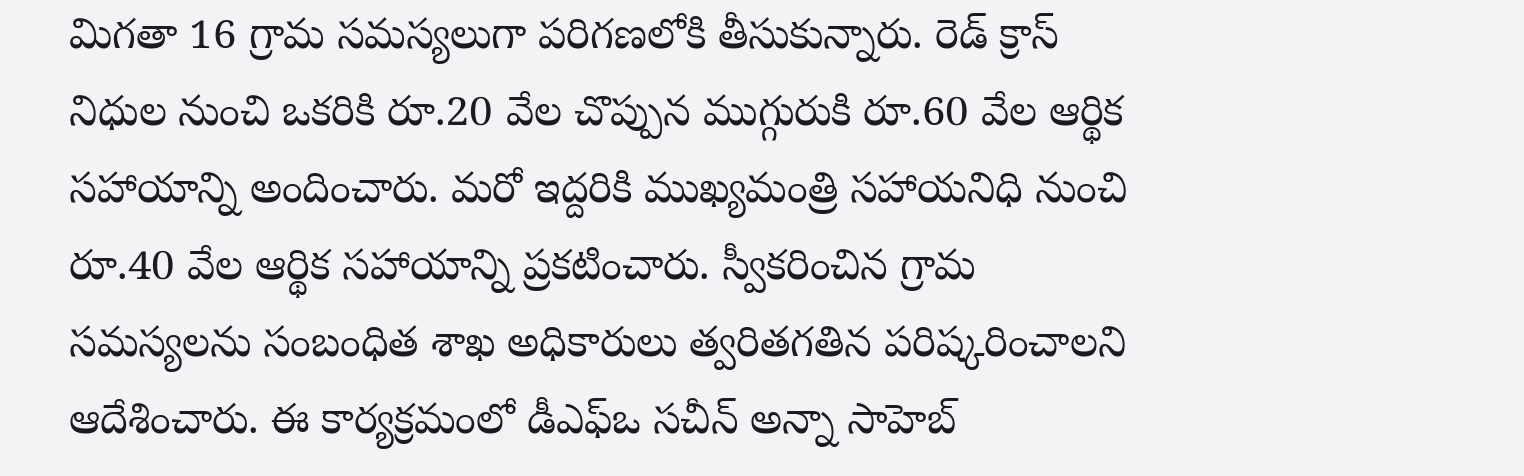మిగతా 16 గ్రామ సమస్యలుగా పరిగణలోకి తీసుకున్నారు. రెడ్‌ క్రాస్‌ నిధుల నుంచి ఒకరికి రూ.20 వేల చొప్పున ముగ్గురుకి రూ.60 వేల ఆర్థిక సహాయాన్ని అందించారు. మరో ఇద్దరికి ముఖ్యమంత్రి సహాయనిధి నుంచి రూ.40 వేల ఆర్థిక సహాయాన్ని ప్రకటించారు. స్వీకరించిన గ్రామ సమస్యలను సంబంధిత శాఖ అధికారులు త్వరితగతిన పరిష్కరించాలని ఆదేశించారు. ఈ కార్యక్రమంలో డీఎఫ్‌ఒ సచీన్‌ అన్నా సాహెబ్‌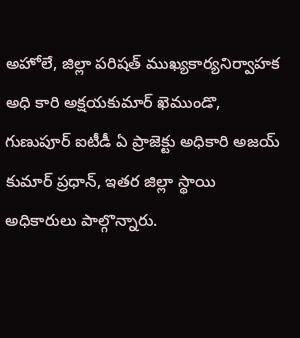అహోలే, జిల్లా పరిషత్‌ ముఖ్యకార్యనిర్వాహక అధి కారి అక్షయకుమార్‌ ఖెముండొ, గుణుపూర్‌ ఐటీడీ ఏ ప్రాజెక్టు అధికారి అజయ్‌ కుమార్‌ ప్రధాన్‌, ఇతర జిల్లా స్థాయి అధికారులు పాల్గొన్నారు.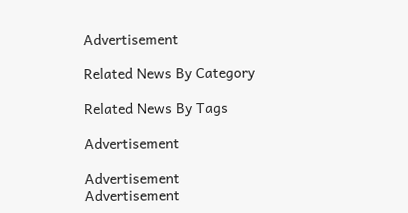Advertisement

Related News By Category

Related News By Tags

Advertisement

Advertisement
Advertisement